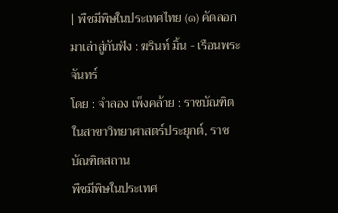| พืชมีพิษในประเทศไทย (๑) คัดลอกมาเล่าสู่กันฟัง : ฆรินท์ มิ้น - เรือนพระจันทร์
โดย : จำลอง เพ็งคล้าย : ราชบัณฑิตในสาขาวิทยาศาสตร์ประยุกต์, ราชบัณฑิตสถาน
พืชมีพิษในประเทศ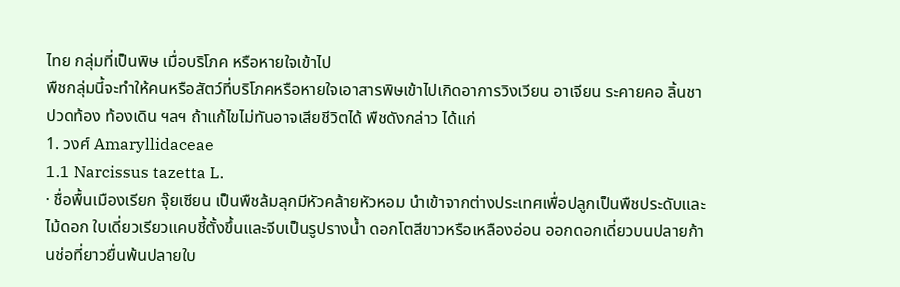ไทย กลุ่มที่เป็นพิษ เมื่อบริโภค หรือหายใจเข้าไป
พืชกลุ่มนี้จะทำให้คนหรือสัตว์ที่บริโภคหรือหายใจเอาสารพิษเข้าไปเกิดอาการวิงเวียน อาเจียน ระคายคอ ลิ้นชา ปวดท้อง ท้องเดิน ฯลฯ ถ้าแก้ไขไม่ทันอาจเสียชีวิตได้ พืชดังกล่าว ได้แก่
1. วงศ์ Amaryllidaceae
1.1 Narcissus tazetta L.
· ชื่อพื้นเมืองเรียก จุ๊ยเซียน เป็นพืชล้มลุกมีหัวคล้ายหัวหอม นำเข้าจากต่างประเทศเพื่อปลูกเป็นพืชประดับและไม้ดอก ใบเดี่ยวเรียวแคบชี้ตั้งขึ้นและจีบเป็นรูปรางน้ำ ดอกโตสีขาวหรือเหลืองอ่อน ออกดอกเดี่ยวบนปลายก้านช่อที่ยาวยื่นพ้นปลายใบ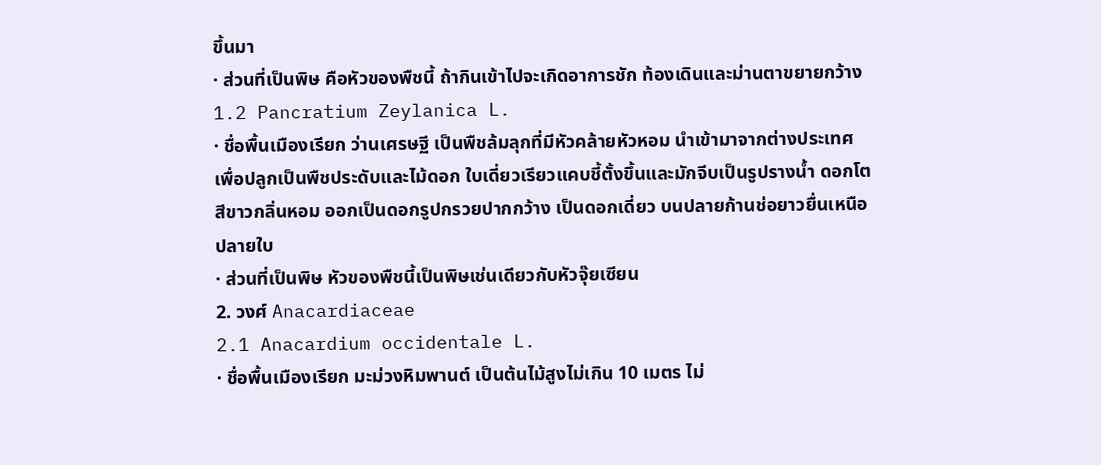ขึ้นมา
· ส่วนที่เป็นพิษ คือหัวของพืชนี้ ถ้ากินเข้าไปจะเกิดอาการชัก ท้องเดินและม่านตาขยายกว้าง
1.2 Pancratium Zeylanica L.
· ชื่อพื้นเมืองเรียก ว่านเศรษฐี เป็นพืชล้มลุกที่มีหัวคล้ายหัวหอม นำเข้ามาจากต่างประเทศเพื่อปลูกเป็นพืชประดับและไม้ดอก ใบเดี่ยวเรียวแคบชี้ตั้งขึ้นและมักจีบเป็นรูปรางน้ำ ดอกโตสีขาวกลิ่นหอม ออกเป็นดอกรูปกรวยปากกว้าง เป็นดอกเดี่ยว บนปลายก้านช่อยาวยื่นเหนือปลายใบ
· ส่วนที่เป็นพิษ หัวของพืชนี้เป็นพิษเช่นเดียวกับหัวจุ๊ยเซียน
2. วงศ์ Anacardiaceae
2.1 Anacardium occidentale L.
· ชื่อพื้นเมืองเรียก มะม่วงหิมพานต์ เป็นต้นไม้สูงไม่เกิน 10 เมตร ไม่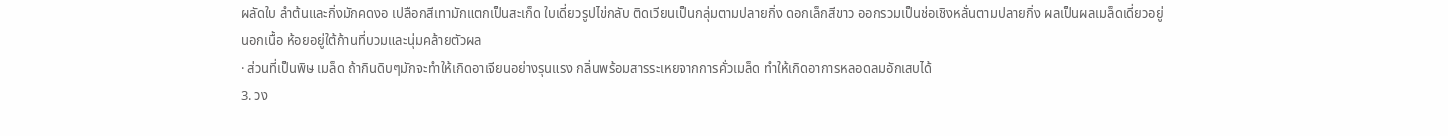ผลัดใบ ลำต้นและกิ่งมักคดงอ เปลือกสีเทามักแตกเป็นสะเก็ด ใบเดี่ยวรูปไข่กลับ ติดเวียนเป็นกลุ่มตามปลายกิ่ง ดอกเล็กสีขาว ออกรวมเป็นช่อเชิงหลั่นตามปลายกิ่ง ผลเป็นผลเมล็ดเดี่ยวอยู่นอกเนื้อ ห้อยอยู่ใต้ก้านที่บวมและนุ่มคล้ายตัวผล
· ส่วนที่เป็นพิษ เมล็ด ถ้ากินดิบๆมักจะทำให้เกิดอาเจียนอย่างรุนแรง กลิ่นพร้อมสารระเหยจากการคั่วเมล็ด ทำให้เกิดอาการหลอดลมอักเสบได้
3. วง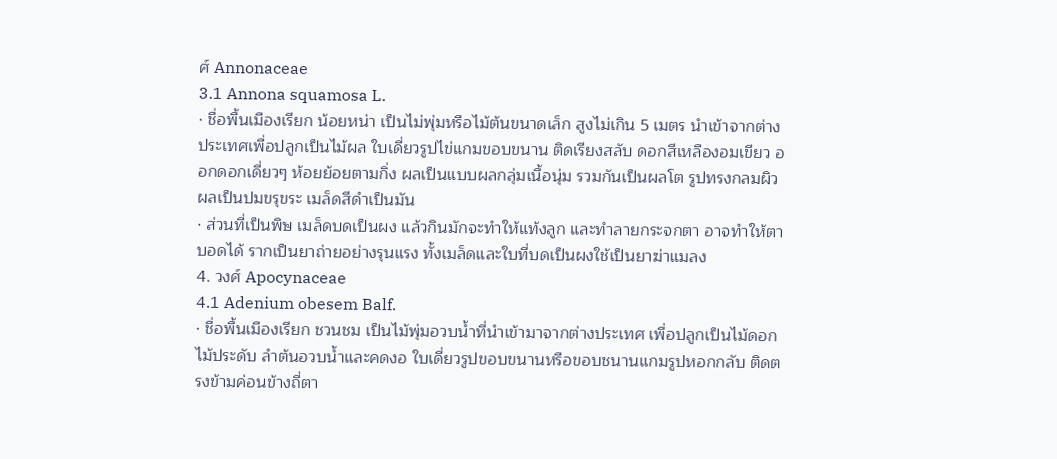ศ์ Annonaceae
3.1 Annona squamosa L.
· ชื่อพื้นเมืองเรียก น้อยหน่า เป็นไม่พุ่มหรือไม้ต้นขนาดเล็ก สูงไม่เกิน 5 เมตร นำเข้าจากต่างประเทศเพื่อปลูกเป็นไม้ผล ใบเดี่ยวรูปไข่แกมขอบขนาน ติดเรียงสลับ ดอกสีเหลืองอมเขียว ออกดอกเดี่ยวๆ ห้อยย้อยตามกิ่ง ผลเป็นแบบผลกลุ่มเนื้อนุ่ม รวมกันเป็นผลโต รูปทรงกลมผิวผลเป็นปมขรุขระ เมล็ดสีดำเป็นมัน
· ส่วนที่เป็นพิษ เมล็ดบดเป็นผง แล้วกินมักจะทำให้แท้งลูก และทำลายกระจกตา อาจทำให้ตาบอดได้ รากเป็นยาถ่ายอย่างรุนแรง ทั้งเมล็ดและใบที่บดเป็นผงใช้เป็นยาฆ่าแมลง
4. วงศ์ Apocynaceae
4.1 Adenium obesem Balf.
· ชื่อพื้นเมืองเรียก ชวนชม เป็นไม้พุ่มอวบน้ำที่นำเข้ามาจากต่างประเทศ เพื่อปลูกเป็นไม้ดอกไม้ประดับ ลำต้นอวบน้ำและคดงอ ใบเดี่ยวรูปขอบขนานหรือขอบชนานแกมรูปหอกกลับ ติดตรงข้ามค่อนข้างถี่ตา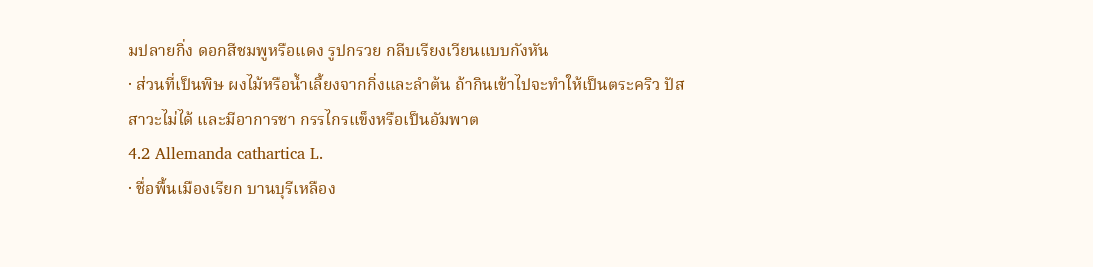มปลายกิ่ง ดอกสีชมพูหรือแดง รูปกรวย กลีบเรียงเวียนแบบกังหัน
· ส่วนที่เป็นพิษ ผงไม้หรือน้ำเลี้ยงจากกิ่งและลำต้น ถ้ากินเข้าไปจะทำให้เป็นตระคริว ปัสสาวะไม่ได้ และมีอาการชา กรรไกรแข็งหรือเป็นอัมพาต
4.2 Allemanda cathartica L.
· ชื่อพื้นเมืองเรียก บานบุรีเหลือง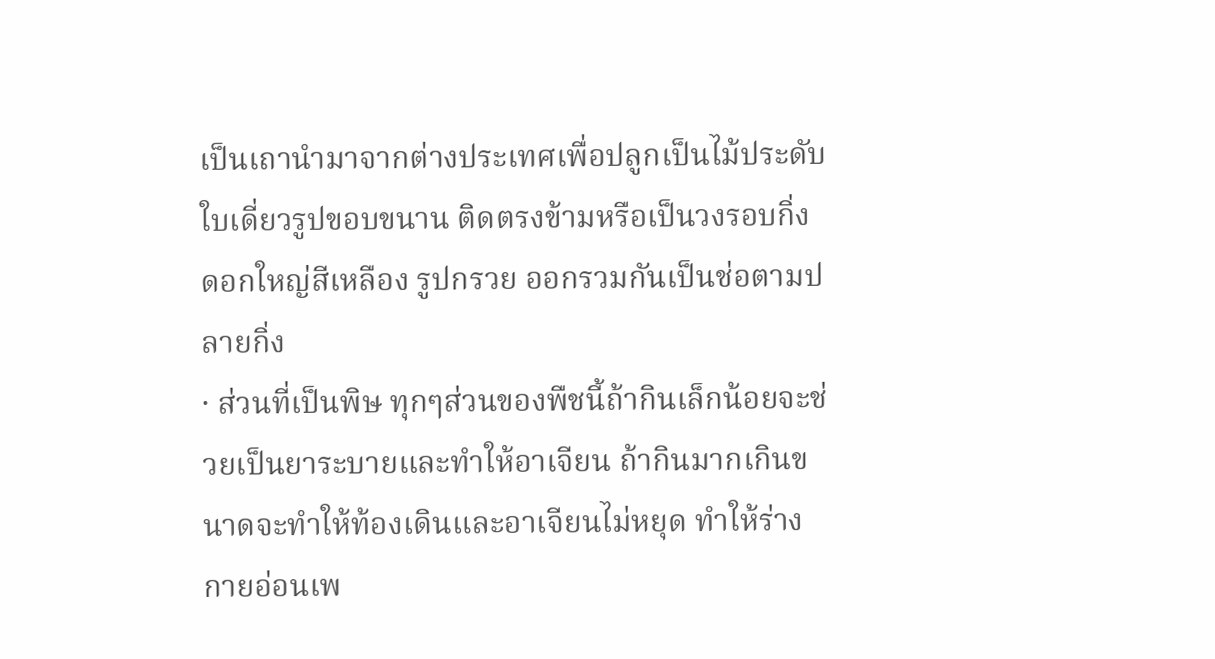เป็นเถานำมาจากต่างประเทศเพื่อปลูกเป็นไม้ประดับ ใบเดี่ยวรูปขอบขนาน ติดตรงข้ามหรือเป็นวงรอบกิ่ง ดอกใหญ่สีเหลือง รูปกรวย ออกรวมกันเป็นช่อตามปลายกิ่ง
· ส่วนที่เป็นพิษ ทุกๆส่วนของพืชนี้ถ้ากินเล็กน้อยจะช่วยเป็นยาระบายและทำให้อาเจียน ถ้ากินมากเกินขนาดจะทำให้ท้องเดินและอาเจียนไม่หยุด ทำให้ร่างกายอ่อนเพ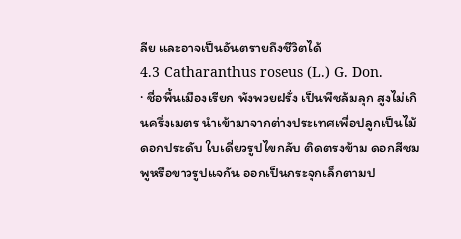ลีย และอาจเป็นอันตรายถึงชีวิตได้
4.3 Catharanthus roseus (L.) G. Don.
· ชื่อพื้นเมืองเรียก พังพวยฝรั่ง เป็นพืชล้มลุก สูงไม่เกินครึ่งเมตร นำเข้ามาจากต่างประเทศเพื่อปลูกเป็นไม้ดอกประดับ ใบเดี่ยวรูปไขกลับ ติดตรงข้าม ดอกสีชมพูหรือขาวรูปแจกัน ออกเป็นกระจุกเล็กตามป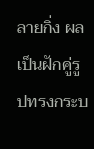ลายกิ่ง ผลเป็นฝักคู่รูปทรงกระบ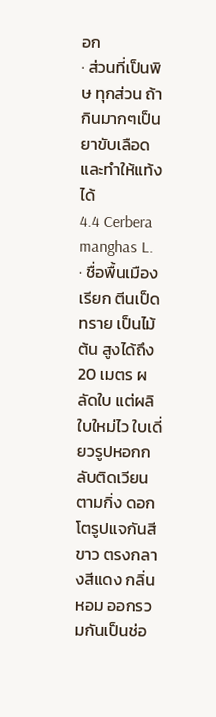อก
· ส่วนที่เป็นพิษ ทุกส่วน ถ้ากินมากๆเป็นยาขับเลือดและทำให้แท้งได้
4.4 Cerbera manghas L.
· ชื่อพื้นเมืองเรียก ตีนเป็ดทราย เป็นไม้ต้น สูงได้ถึง 20 เมตร ผลัดใบ แต่ผลิใบใหม่ไว ใบเดี่ยวรูปหอกกลับติดเวียนตามกิ่ง ดอกโตรูปแจกันสีขาว ตรงกลางสีแดง กลิ่นหอม ออกรวมกันเป็นช่อ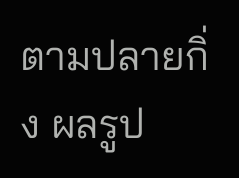ตามปลายกิ่ง ผลรูป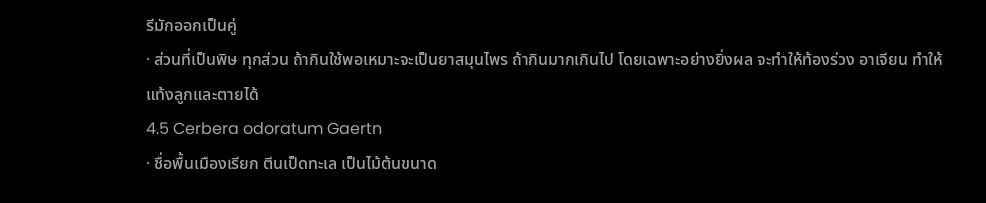รีมักออกเป็นคู่
· ส่วนที่เป็นพิษ ทุกส่วน ถ้ากินใช้พอเหมาะจะเป็นยาสมุนไพร ถ้ากินมากเกินไป โดยเฉพาะอย่างยิ่งผล จะทำให้ท้องร่วง อาเจียน ทำให้แท้งลูกและตายได้
4.5 Cerbera odoratum Gaertn
· ชื่อพื้นเมืองเรียก ตีนเป็ดทะเล เป็นไม้ต้นขนาด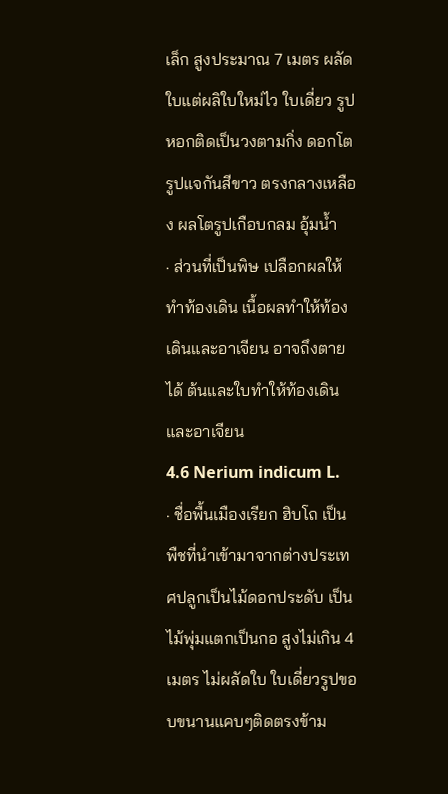เล็ก สูงประมาณ 7 เมตร ผลัดใบแต่ผลิใบใหม่ไว ใบเดี่ยว รูปหอกติดเป็นวงตามกิ่ง ดอกโตรูปแจกันสีขาว ตรงกลางเหลือง ผลโตรูปเกือบกลม อุ้มน้ำ
· ส่วนที่เป็นพิษ เปลือกผลให้ทำท้องเดิน เนื้อผลทำให้ท้องเดินและอาเจียน อาจถึงตายได้ ต้นและใบทำให้ท้องเดินและอาเจียน
4.6 Nerium indicum L.
· ชื่อพื้นเมืองเรียก ฮิบโถ เป็นพืชที่นำเข้ามาจากต่างประเทศปลูกเป็นไม้ดอกประดับ เป็นไม้พุ่มแตกเป็นกอ สูงไม่เกิน 4 เมตร ไม่ผลัดใบ ใบเดี่ยวรูปขอบขนานแคบๆติดตรงข้าม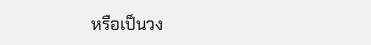หรือเป็นวง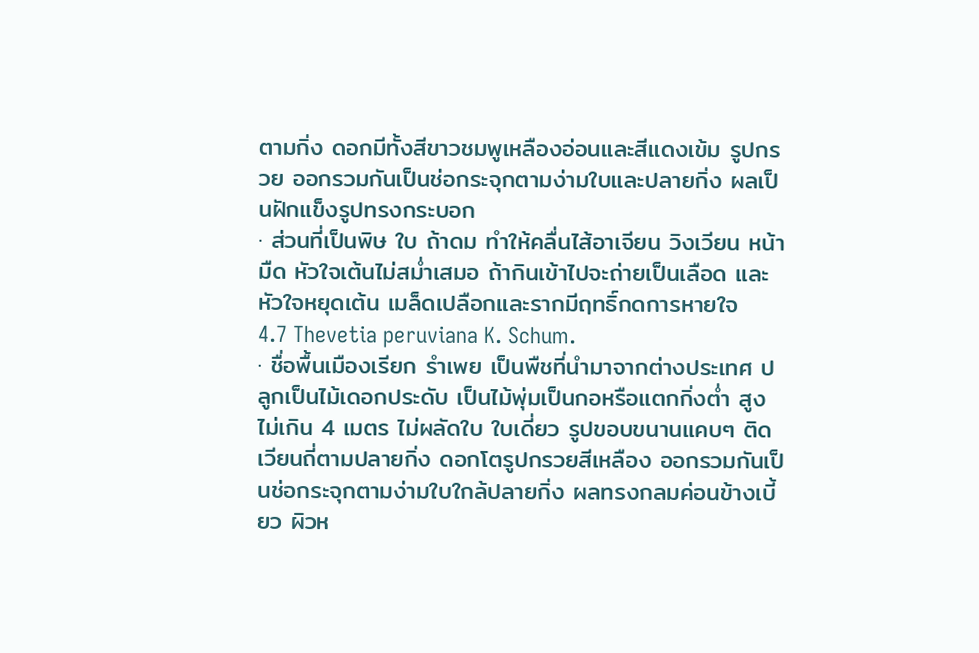ตามกิ่ง ดอกมีทั้งสีขาวชมพูเหลืองอ่อนและสีแดงเข้ม รูปกรวย ออกรวมกันเป็นช่อกระจุกตามง่ามใบและปลายกิ่ง ผลเป็นฝักแข็งรูปทรงกระบอก
· ส่วนที่เป็นพิษ ใบ ถ้าดม ทำให้คลื่นไส้อาเจียน วิงเวียน หน้ามืด หัวใจเต้นไม่สม่ำเสมอ ถ้ากินเข้าไปจะถ่ายเป็นเลือด และหัวใจหยุดเต้น เมล็ดเปลือกและรากมีฤทธิ์กดการหายใจ
4.7 Thevetia peruviana K. Schum.
· ชื่อพื้นเมืองเรียก รำเพย เป็นพืชที่นำมาจากต่างประเทศ ปลูกเป็นไม้เดอกประดับ เป็นไม้พุ่มเป็นกอหรือแตกกิ่งต่ำ สูงไม่เกิน 4 เมตร ไม่ผลัดใบ ใบเดี่ยว รูปขอบขนานแคบๆ ติดเวียนถี่ตามปลายกิ่ง ดอกโตรูปกรวยสีเหลือง ออกรวมกันเป็นช่อกระจุกตามง่ามใบใกล้ปลายกิ่ง ผลทรงกลมค่อนข้างเบี้ยว ผิวห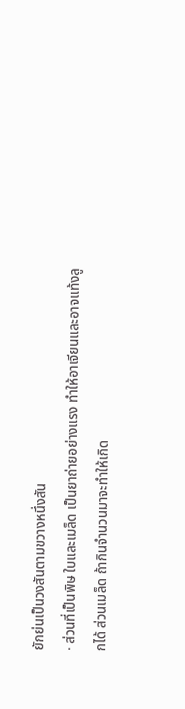ยักย่นเป็นวงสันตามขวางหนึ่งสัน
· ส่วนที่เป็นพิษ ใบและเมล็ด เป็นยาถ่ายอย่างแรง ทำให้อาเจียนและอาจแท้งลูกได้ ส่วนเมล็ด ถ้ากินจำนวนมาจะทำให้เกิด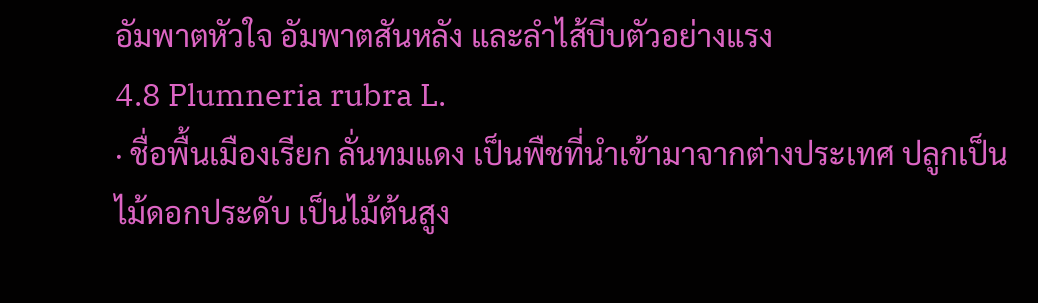อัมพาตหัวใจ อัมพาตสันหลัง และลำไส้บีบตัวอย่างแรง
4.8 Plumneria rubra L.
· ชื่อพื้นเมืองเรียก ลั่นทมแดง เป็นพืชที่นำเข้ามาจากต่างประเทศ ปลูกเป็นไม้ดอกประดับ เป็นไม้ต้นสูง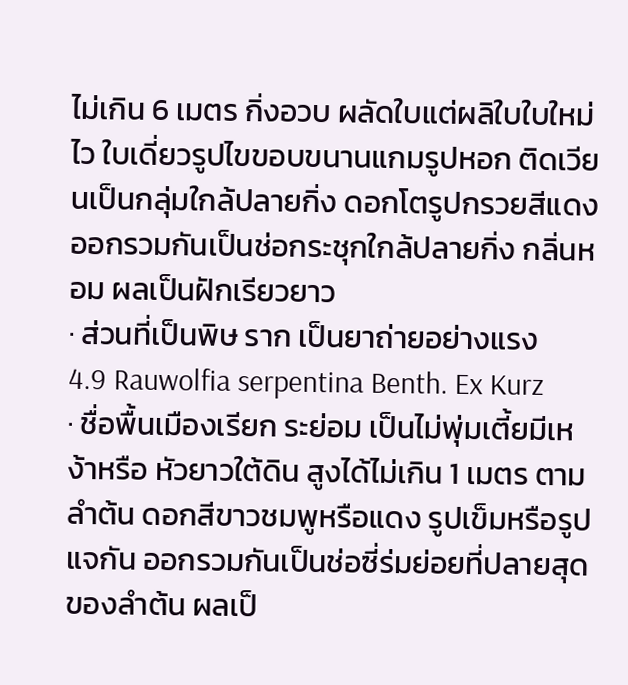ไม่เกิน 6 เมตร กิ่งอวบ ผลัดใบแต่ผลิใบใบใหม่ไว ใบเดี่ยวรูปไขขอบขนานแกมรูปหอก ติดเวียนเป็นกลุ่มใกล้ปลายกิ่ง ดอกโตรูปกรวยสีแดง ออกรวมกันเป็นช่อกระชุกใกล้ปลายกิ่ง กลิ่นหอม ผลเป็นฝักเรียวยาว
· ส่วนที่เป็นพิษ ราก เป็นยาถ่ายอย่างแรง
4.9 Rauwolfia serpentina Benth. Ex Kurz
· ชื่อพื้นเมืองเรียก ระย่อม เป็นไม่พุ่มเตี้ยมีเหง้าหรือ หัวยาวใต้ดิน สูงได้ไม่เกิน 1 เมตร ตามลำต้น ดอกสีขาวชมพูหรือแดง รูปเข็มหรือรูปแจกัน ออกรวมกันเป็นช่อซี่ร่มย่อยที่ปลายสุดของลำต้น ผลเป็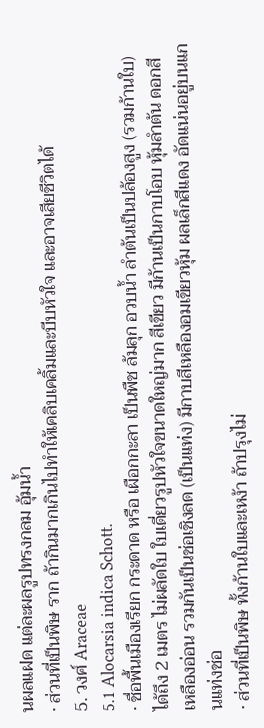นผลแฝด แต่ละผลรูปทรงกลม อุ้มน้ำ
· ส่วนที่เป็นพิษ ราก ถ้ากินมากเกินไปทำให้เคลิบเคลิ้มและบีบหัวใจ และอาจเสียชีวิตได้
5. วงศ์ Araceae
5.1 Alocarsia indica Schott.
· ชื่อพื้นเมืองเรียก กระดาด หรือ เผือกกะลา เป็นพืช ล้มลุก อวบน้ำ ลำต้นเป็นปล้องสูง (รวมก้านใบ) ได้ถึง 2 เมตร ไม่ผลัดใบ ใบเดี่ยวรูปหัวใจขนาดใหญ่มาก สีเขียว มีก้านเป็นกาบโอบ หุ้มลำต้น ดอกสีเหลืองอ่อน รวมกันเป็นช่อเชิงลด (เป็นแท่ง) มีกาบสีเหลืองอมเขียวหุ้ม ผลเล็กสีแดง อัดแน่นอยู่บนแกนแท่งช่อ
· ส่วนที่เป็นพิษ ทั้งก้านใบและเหง้า ถ้าปรุงไม่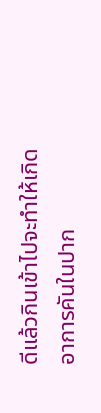ดีแล้วกินเข้าไปจะทำให้เกิดอาการคันในปาก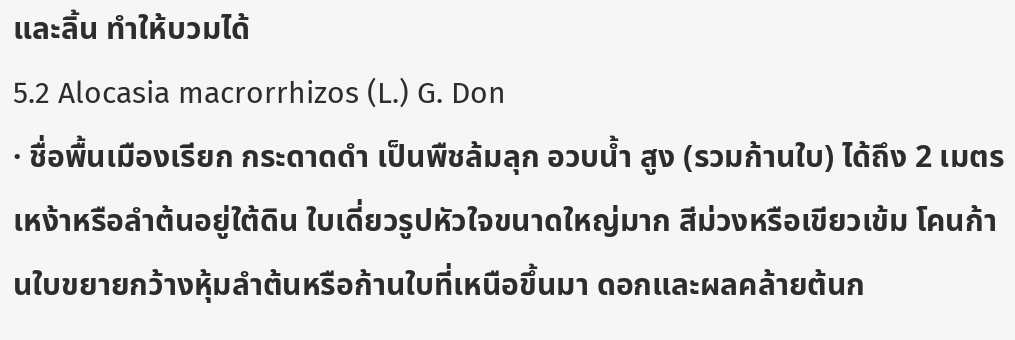และลิ้น ทำให้บวมได้
5.2 Alocasia macrorrhizos (L.) G. Don
· ชื่อพื้นเมืองเรียก กระดาดดำ เป็นพืชล้มลุก อวบน้ำ สูง (รวมก้านใบ) ได้ถึง 2 เมตร เหง้าหรือลำต้นอยู่ใต้ดิน ใบเดี่ยวรูปหัวใจขนาดใหญ่มาก สีม่วงหรือเขียวเข้ม โคนก้านใบขยายกว้างหุ้มลำต้นหรือก้านใบที่เหนือขึ้นมา ดอกและผลคล้ายต้นก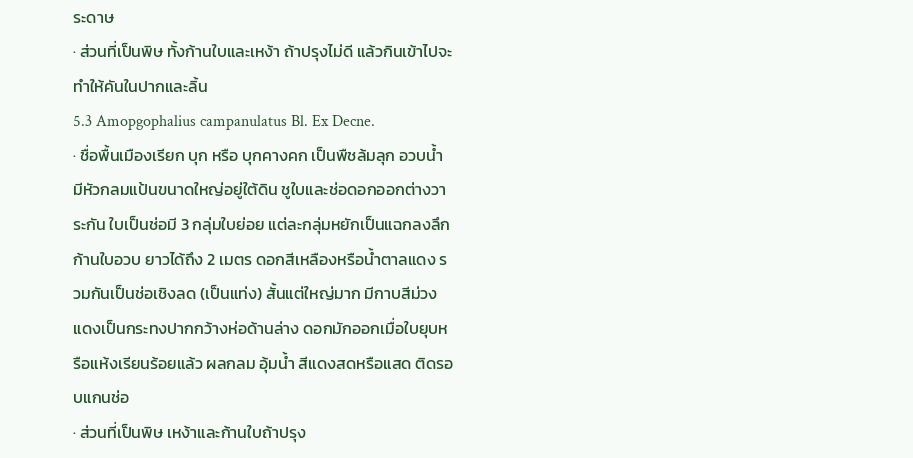ระดาษ
· ส่วนที่เป็นพิษ ทั้งก้านใบและเหง้า ถ้าปรุงไม่ดี แล้วกินเข้าไปจะทำให้คันในปากและลิ้น
5.3 Amopgophalius campanulatus Bl. Ex Decne.
· ชื่อพื้นเมืองเรียก บุก หรือ บุกคางคก เป็นพืชล้มลุก อวบน้ำ มีหัวกลมแป้นขนาดใหญ่อยู่ใต้ดิน ชูใบและช่อดอกออกต่างวาระกัน ใบเป็นช่อมี 3 กลุ่มใบย่อย แต่ละกลุ่มหยักเป็นแฉกลงลึก ก้านใบอวบ ยาวได้ถึง 2 เมตร ดอกสีเหลืองหรือน้ำตาลแดง รวมกันเป็นช่อเชิงลด (เป็นแท่ง) สั้นแต่ใหญ่มาก มีกาบสีม่วงแดงเป็นกระทงปากกว้างห่อด้านล่าง ดอกมักออกเมื่อใบยุบหรือแห้งเรียนร้อยแล้ว ผลกลม อุ้มน้ำ สีแดงสดหรือแสด ติดรอบแกนช่อ
· ส่วนที่เป็นพิษ เหง้าและก้านใบถ้าปรุง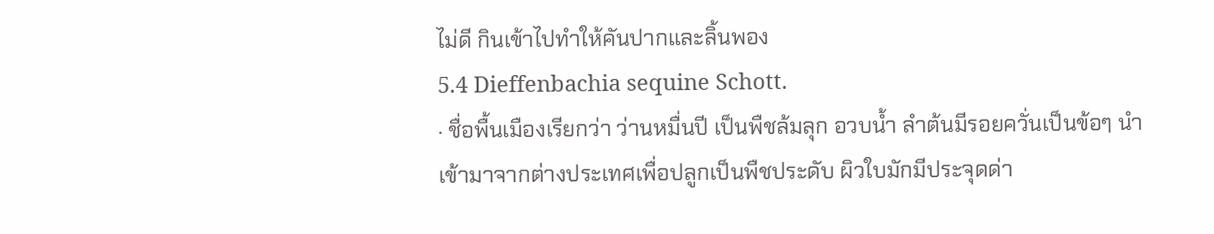ไม่ดี กินเข้าไปทำให้คันปากและลิ้นพอง
5.4 Dieffenbachia sequine Schott.
· ชื่อพื้นเมืองเรียกว่า ว่านหมื่นปี เป็นพืชล้มลุก อวบน้ำ ลำต้นมีรอยควั่นเป็นข้อๆ นำเข้ามาจากต่างประเทศเพื่อปลูกเป็นพืชประดับ ผิวใบมักมีประจุดด่า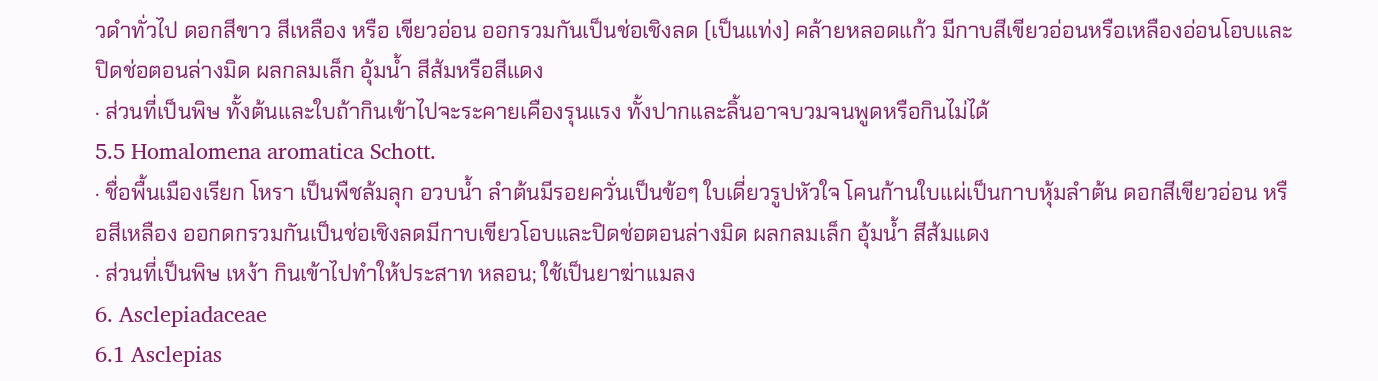วดำทั่วไป ดอกสีขาว สีเหลือง หรือ เขียวอ่อน ออกรวมกันเป็นช่อเชิงลด (เป็นแท่ง) คล้ายหลอดแก้ว มีกาบสีเขียวอ่อนหรือเหลืองอ่อนโอบและปิดช่อตอนล่างมิด ผลกลมเล็ก อุ้มน้ำ สีส้มหรือสีแดง
· ส่วนที่เป็นพิษ ทั้งต้นและใบถ้ากินเข้าไปจะระคายเคืองรุนแรง ทั้งปากและลิ้นอาจบวมจนพูดหรือกินไม่ได้
5.5 Homalomena aromatica Schott.
· ชื่อพื้นเมืองเรียก โหรา เป็นพืชล้มลุก อวบน้ำ ลำต้นมีรอยควั่นเป็นข้อๆ ใบเดี่ยวรูปหัวใจ โคนก้านใบแผ่เป็นกาบหุ้มลำต้น ดอกสีเขียวอ่อน หรือสีเหลือง ออกดกรวมกันเป็นช่อเชิงลดมีกาบเขียวโอบและปิดช่อตอนล่างมิด ผลกลมเล็ก อุ้มน้ำ สีส้มแดง
· ส่วนที่เป็นพิษ เหง้า กินเข้าไปทำให้ประสาท หลอน; ใช้เป็นยาฆ่าแมลง
6. Asclepiadaceae
6.1 Asclepias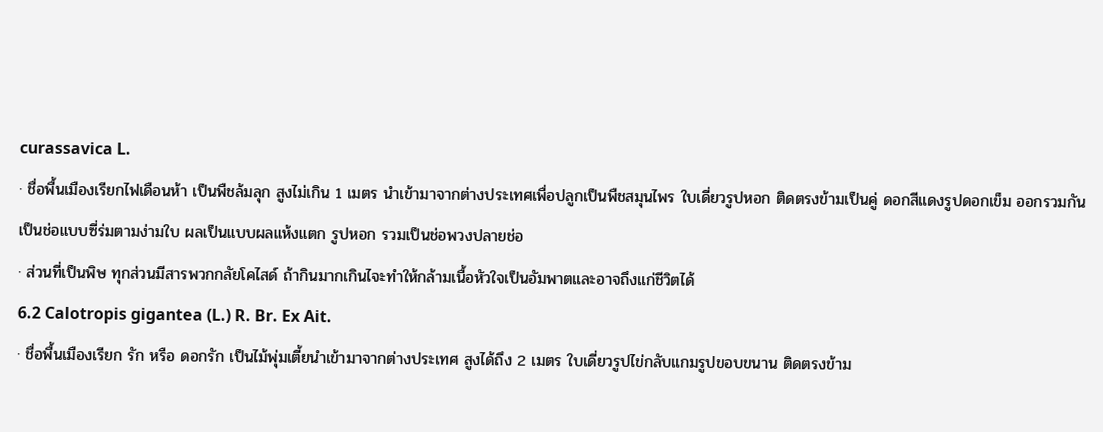curassavica L.
· ชื่อพื้นเมืองเรียกไฟเดือนห้า เป็นพืชล้มลุก สูงไม่เกิน 1 เมตร นำเข้ามาจากต่างประเทศเพื่อปลูกเป็นพืชสมุนไพร ใบเดี่ยวรูปหอก ติดตรงข้ามเป็นคู่ ดอกสีแดงรูปดอกเข็ม ออกรวมกันเป็นช่อแบบซี่ร่มตามง่ามใบ ผลเป็นแบบผลแห้งแตก รูปหอก รวมเป็นช่อพวงปลายช่อ
· ส่วนที่เป็นพิษ ทุกส่วนมีสารพวกกลัยโคไสด์ ถ้ากินมากเกินไจะทำให้กล้ามเนื้อหัวใจเป็นอัมพาตและอาจถึงแก่ชีวิตได้
6.2 Calotropis gigantea (L.) R. Br. Ex Ait.
· ชื่อพื้นเมืองเรียก รัก หรือ ดอกรัก เป็นไม้พุ่มเตี้ยนำเข้ามาจากต่างประเทศ สูงได้ถึง 2 เมตร ใบเดี่ยวรูปไข่กลับแกมรูปขอบขนาน ติดตรงข้าม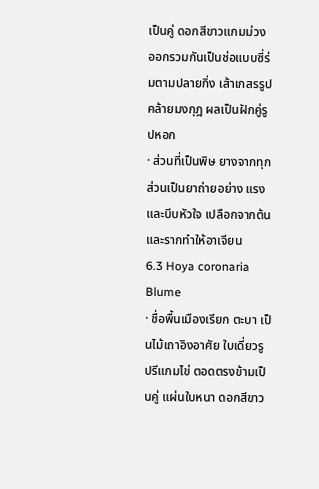เป็นคู่ ดอกสีขาวแกมม่วง ออกรวมกันเป็นช่อแบบซี่ร่มตามปลายกิ่ง เส้าเกสรรูปคล้ายมงกุฎ ผลเป็นฝักคู่รูปหอก
· ส่วนที่เป็นพิษ ยางจากทุกส่วนเป็นยาถ่ายอย่าง แรง และบีบหัวใจ เปลือกจากต้นและรากทำให้อาเจียน
6.3 Hoya coronaria Blume
· ชื่อพื้นเมืองเรียก ตะบา เป็นไม้เถาอิงอาศัย ใบเดี่ยวรูปรีแกมไข่ ตอดตรงข้ามเป็นคู่ แผ่นใบหนา ดอกสีขาว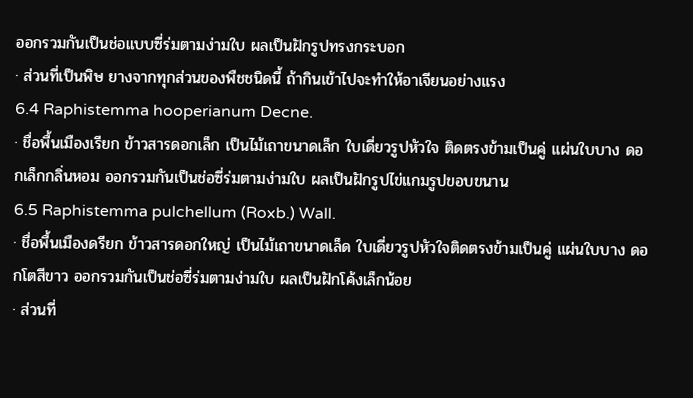ออกรวมกันเป็นช่อแบบซี่ร่มตามง่ามใบ ผลเป็นฝักรูปทรงกระบอก
· ส่วนที่เป็นพิษ ยางจากทุกส่วนของพืชชนิดนี้ ถ้ากินเข้าไปจะทำให้อาเจียนอย่างแรง
6.4 Raphistemma hooperianum Decne.
· ชื่อพื้นเมืองเรียก ข้าวสารดอกเล็ก เป็นไม้เถาขนาดเล็ก ใบเดี่ยวรูปหัวใจ ติดตรงข้ามเป็นคู่ แผ่นใบบาง ดอกเล็กกลิ่นหอม ออกรวมกันเป็นช่อซี่ร่มตามง่ามใบ ผลเป็นฝักรูปไข่แกมรูปขอบขนาน
6.5 Raphistemma pulchellum (Roxb.) Wall.
· ชื่อพื้นเมืองดรียก ข้าวสารดอกใหญ่ เป็นไม้เถาขนาดเล็ด ใบเดี่ยวรูปหัวใจติดตรงข้ามเป็นคู่ แผ่นใบบาง ดอกโตสีขาว ออกรวมกันเป็นช่อซี่ร่มตามง่ามใบ ผลเป็นฝักโค้งเล็กน้อย
· ส่วนที่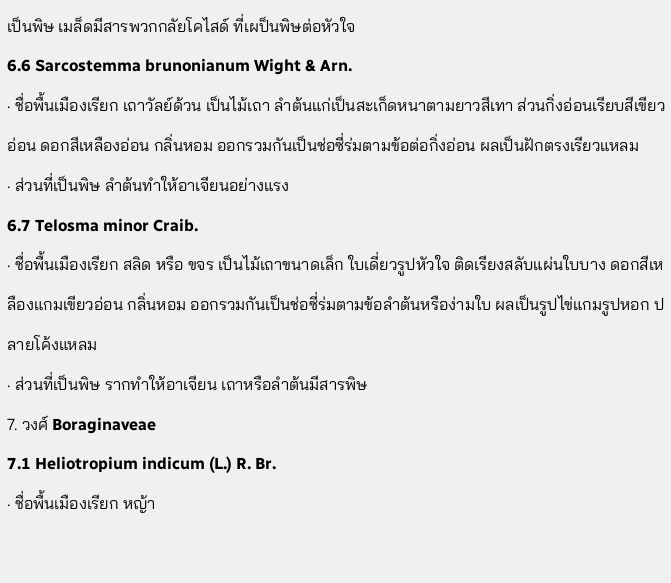เป็นพิษ เมล็ดมีสารพวกกลัยโคไสด์ ที่เผป็นพิษต่อหัวใจ
6.6 Sarcostemma brunonianum Wight & Arn.
· ชื่อพื้นเมืองเรียก เถาวัลย์ด้วน เป็นไม้เถา ลำต้นแก่เป็นสะเก็ดหนาตามยาวสีเทา ส่วนกิ่งอ่อนเรียบสีเขียวอ่อน ดอกสีเหลืองอ่อน กลิ่นหอม ออกรวมกันเป็นช่อซี่ร่มตามข้อต่อกิ่งอ่อน ผลเป็นฝักตรงเรียวแหลม
· ส่วนที่เป็นพิษ ลำต้นทำให้อาเจียนอย่างแรง
6.7 Telosma minor Craib.
· ชื่อพื้นเมืองเรียก สลิด หรือ ขจร เป็นไม้เถาขนาดเล็ก ใบเดี่ยวรูปหัวใจ ติดเรียงสลับแผ่นใบบาง ดอกสีเหลืองแกมเขียวอ่อน กลิ่นหอม ออกรวมกันเป็นช่อซี่ร่มตามข้อลำต้นหรือง่ามใบ ผลเป็นรูปไข่แกมรูปหอก ปลายโค้งแหลม
· ส่วนที่เป็นพิษ รากทำให้อาเจียน เถาหรือลำต้นมีสารพิษ
7. วงศ์ Boraginaveae
7.1 Heliotropium indicum (L.) R. Br.
· ชื่อพื้นเมืองเรียก หญ้า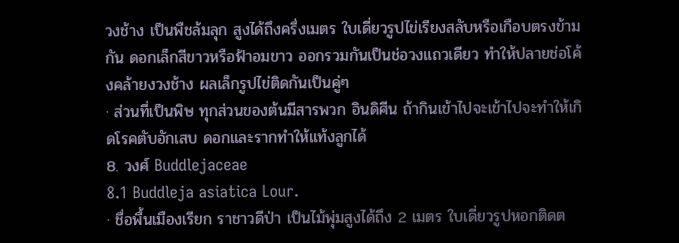วงช้าง เป็นพืชล้มลุก สูงได้ถึงครึ่งเมตร ใบเดี่ยวรูปไข่เรียงสลับหรือเกือบตรงข้ามกัน ดอกเล็กสีขาวหรือฟ้าอมขาว ออกรวมกันเป็นช่อวงแถวเดียว ทำให้ปลายช่อโค้งคล้ายงวงช้าง ผลเล็กรูปไข่ติดกันเป็นคู่ๆ
· ส่วนที่เป็นพิษ ทุกส่วนของต้นมีสารพวก อินดิศีน ถ้ากินเข้าไปจะเข้าไปจะทำให้เกิดโรคตับอักเสบ ดอกและรากทำให้แท้งลูกได้
8. วงศ์ Buddlejaceae
8.1 Buddleja asiatica Lour.
· ชื่อพื้นเมืองเรียก ราชาวดีป่า เป็นไม้พุ่มสูงได้ถึง 2 เมตร ใบเดี่ยวรูปหอกติดต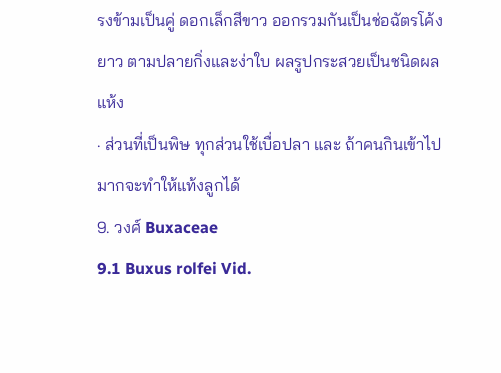รงข้ามเป็นคู่ ดอกเล็กสีขาว ออกรวมกันเป็นช่อฉัตรโค้งยาว ตามปลายกิ่งและง่าใบ ผลรูปกระสวยเป็นชนิดผลแห้ง
· ส่วนที่เป็นพิษ ทุกส่วนใช้เบื่อปลา และ ถ้าคนกินเข้าไปมากจะทำให้แท้งลูกได้
9. วงศ์ Buxaceae
9.1 Buxus rolfei Vid.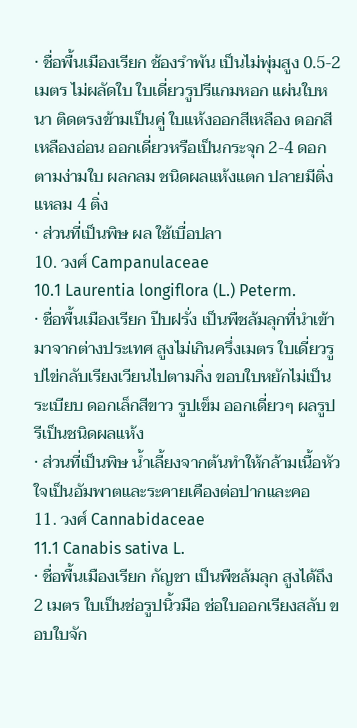· ชื่อพื้นเมืองเรียก ช้องรำพัน เป็นไม่พุ่มสูง 0.5-2 เมตร ไม่ผลัดใบ ใบเดี่ยวรูปรีแกมหอก แผ่นใบหนา ติดตรงข้ามเป็นคู่ ใบแห้งออกสีเหลือง ดอกสีเหลืองอ่อน ออกเดี่ยวหรือเป็นกระจุก 2-4 ดอกตามง่ามใบ ผลกลม ชนิดผลแห้งแตก ปลายมีติ่งแหลม 4 ติ่ง
· ส่วนที่เป็นพิษ ผล ใช้เบื่อปลา
10. วงศ์ Campanulaceae
10.1 Laurentia longiflora (L.) Peterm.
· ชื่อพื้นเมืองเรียก ปีบฝรั่ง เป็นพืชล้มลุกที่นำเข้ามาจากต่างประเทศ สูงไม่เกินครึ่งเมตร ใบเดี่ยวรูปไข่กลับเรียงเวียนไปตามกิ่ง ขอบใบหยักไม่เป็นระเบียบ ดอกเล็กสีขาว รูปเข็ม ออกเดี่ยวๆ ผลรูปรีเป็นชนิดผลแห้ง
· ส่วนที่เป็นพิษ น้ำเลี้ยงจากต้นทำให้กล้ามเนื้อหัวใจเป็นอัมพาตและระคายเคืองต่อปากและคอ
11. วงศ์ Cannabidaceae
11.1 Canabis sativa L.
· ชื่อพื้นเมืองเรียก กัญชา เป็นพืชล้มลุก สูงได้ถึง 2 เมตร ใบเป็นช่อรูปนิ้วมือ ช่อใบออกเรียงสลับ ขอบใบจัก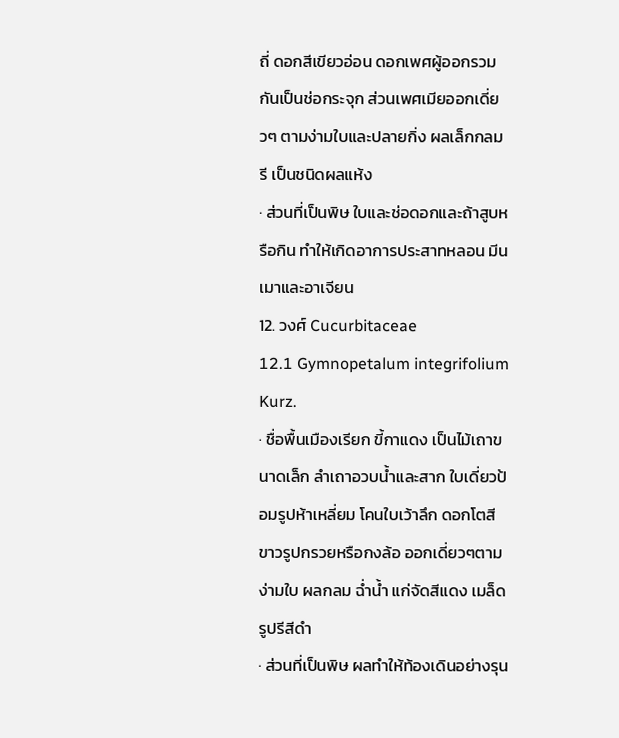ถี่ ดอกสีเขียวอ่อน ดอกเพศผู้ออกรวมกันเป็นช่อกระจุก ส่วนเพศเมียออกเดี่ยวๆ ตามง่ามใบและปลายกิ่ง ผลเล็กกลมรี เป็นชนิดผลแห้ง
· ส่วนที่เป็นพิษ ใบและช่อดอกและถ้าสูบหรือกิน ทำให้เกิดอาการประสาทหลอน มีนเมาและอาเจียน
12. วงศ์ Cucurbitaceae
12.1 Gymnopetalum integrifolium Kurz.
· ชื่อพื้นเมืองเรียก ขี้กาแดง เป็นไม้เถาขนาดเล็ก ลำเถาอวบน้ำและสาก ใบเดี่ยวป้อมรูปห้าเหลี่ยม โคนใบเว้าลึก ดอกโตสีขาวรูปกรวยหรือกงล้อ ออกเดี่ยวๆตามง่ามใบ ผลกลม ฉ่ำน้ำ แก่จัดสีแดง เมล็ดรูปรีสีดำ
· ส่วนที่เป็นพิษ ผลทำให้ท้องเดินอย่างรุน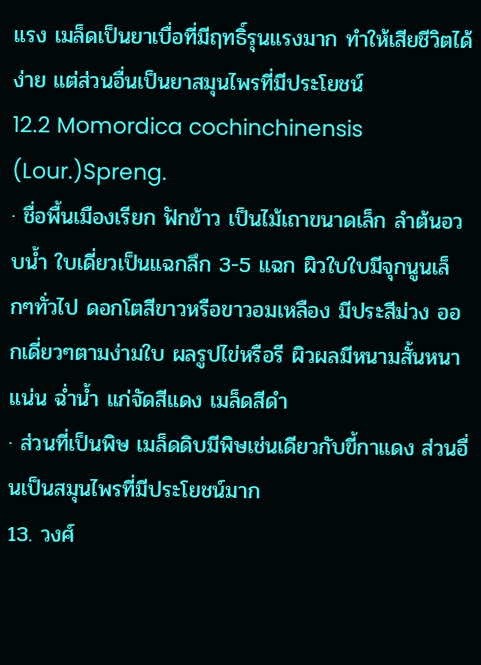แรง เมล็ดเป็นยาเบื่อที่มีฤทธิ์รุนแรงมาก ทำให้เสียชีวิตได้ง่าย แต่ส่วนอื่นเป็นยาสมุนไพรที่มีประโยชน์
12.2 Momordica cochinchinensis (Lour.)Spreng.
· ชื่อพื้นเมืองเรียก ฟักข้าว เป็นไม้เถาขนาดเล็ก ลำต้นอวบน้ำ ใบเดี่ยวเป็นแฉกลึก 3-5 แฉก ผิวใบใบมีจุกนูนเล็กๆทั่วไป ดอกโตสีขาวหรือขาวอมเหลือง มีประสีม่วง ออกเดี่ยวๆตามง่ามใบ ผลรูปไข่หรือรี ผิวผลมีหนามสั้นหนาแน่น ฉ่ำน้ำ แก่จัดสีแดง เมล็ดสีดำ
· ส่วนที่เป็นพิษ เมล็ดดิบมีพิษเช่นเดียวกับขี้กาแดง ส่วนอื่นเป็นสมุนไพรที่มีประโยชน์มาก
13. วงศ์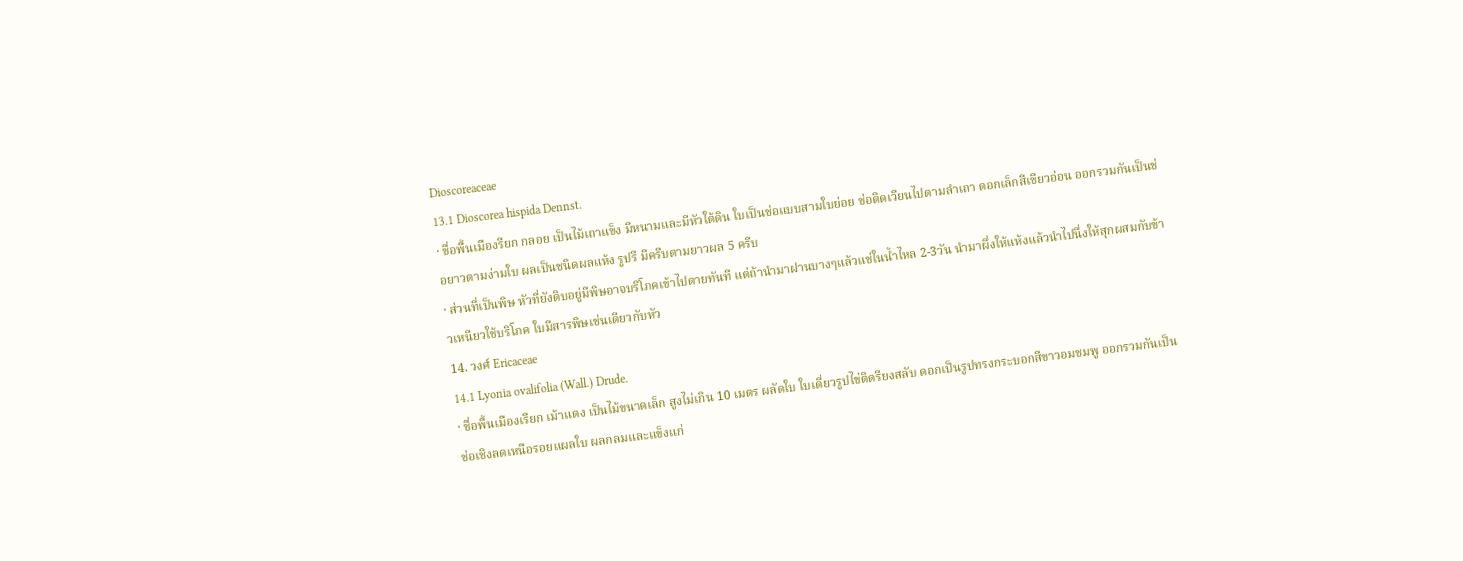Dioscoreaceae
13.1 Dioscorea hispida Dennst.
· ชื่อพื้นเมืองรียก กลอย เป็นไม้เถาแข็ง มีหนามและมีหัวใต้ดิน ใบเป็นช่อแบบสามใบย่อย ช่อติดเวียนไปตามลำเถา ดอกเล็กสีเขียวอ่อน ออกรวมกันเป็นช่อยาวตามง่ามใบ ผลเป็นชนิดผลแห้ง รูปรี มีครีบตามยาวผล 5 ครีบ
· ส่วนที่เป็นพิษ หัวที่ยังดิบอยู่มีพิษอาจบริโภคเข้าไปตายทันที แต่ถ้านำมาฝานบางๆแล้วแช่ในน้ำไหล 2-3วัน นำมาผึ่งให้แห้งแล้วนำไปนึ่งให้สุกผสมกับข้าวเหนียวใช้บริโภค ใบมีสารพิษเช่นเดียวกับหัว
14. วงศ์ Ericaceae
14.1 Lyonia ovalifolia (Wall.) Drude.
· ชื่อพื้นเมืองเรียก เม้าแดง เป็นไม้ขนาดเล็ก สูงไม่เกิน 10 เมตร ผลัดใบ ใบเดี่ยวรูปไข่ติดรียงสลับ ดอกเป็นรูปทรงกระบอกสีขาวอมชมพู ออกรวมกันเป็นช่อเชิงลดเหนือรอยแผลใบ ผลกลมและแข็งแก่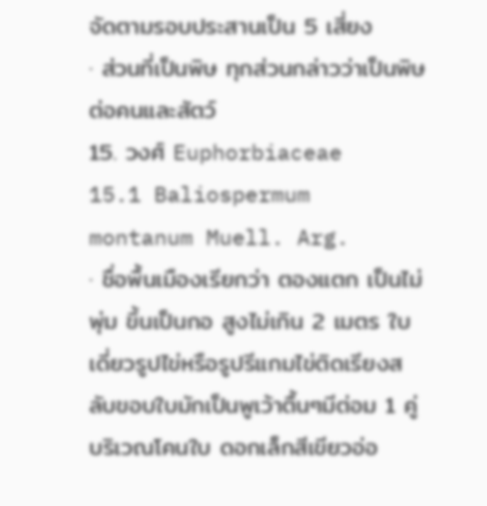จัดตามรอบประสานเป็น 5 เสี่ยง
· ส่วนที่เป็นพิษ ทุกส่วนกล่าวว่าเป็นพิษต่อคนและสัตว์
15. วงศ์ Euphorbiaceae
15.1 Baliospermum montanum Muell. Arg.
· ชื่อพื้นเมืองเรียกว่า ตองแตก เป็นไม่พุ่ม ขึ้นเป็นกอ สูงไม่เกิน 2 เมตร ใบเดี่ยวรูปไข่หรือรูปรีแกมไข่ติดเรียงสลับขอบใบมักเป็นพูเว้าตื้นๆมีต่อม 1 คู่ บริเวณโคนใบ ดอกเล็กสีเขียวอ่อ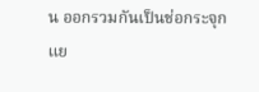น ออกรวมกันเป็นช่อกระจุกแย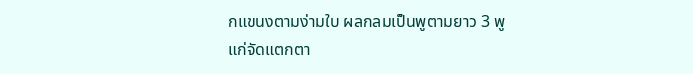กแขนงตามง่ามใบ ผลกลมเป็นพูตามยาว 3 พู แก่จัดแตกตา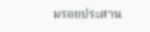มรอยประสาน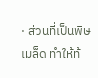· ส่วนที่เป็นพิษ เมล็ด ทำให้ท้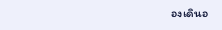องเดินอ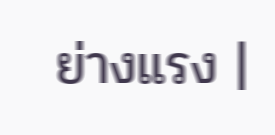ย่างแรง |